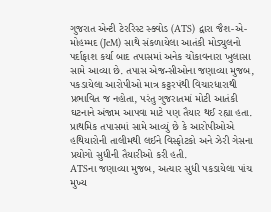ગુજરાત એન્ટી ટેરરિસ્ટ સ્ક્વોડ (ATS) દ્વારા જૈશ-એ-મોહમ્મદ (JeM) સાથે સંકળાયેલા આતંકી મોડ્યુલનો પર્દાફાશ કર્યા બાદ તપાસમાં અનેક ચોંકાવનારા ખુલાસા સામે આવ્યા છે. તપાસ એજન્સીઓના જણાવ્યા મુજબ, પકડાયેલા આરોપીઓ માત્ર કટ્ટરપંથી વિચારધારાથી પ્રભાવિત જ નહોતા, પરંતુ ગુજરાતમાં મોટી આતંકી ઘટનાને અંજામ આપવા માટે પણ તૈયાર થઈ રહ્યા હતા. પ્રાથમિક તપાસમાં સામે આવ્યું છે કે આરોપીઓએ હથિયારોની તાલીમથી લઈને વિસ્ફોટકો અને ઝેરી ગેસના પ્રયોગો સુધીની તૈયારીઓ કરી હતી.
ATSના જણાવ્યા મુજબ, અત્યાર સુધી પકડાયેલા પાંચ મુખ્ય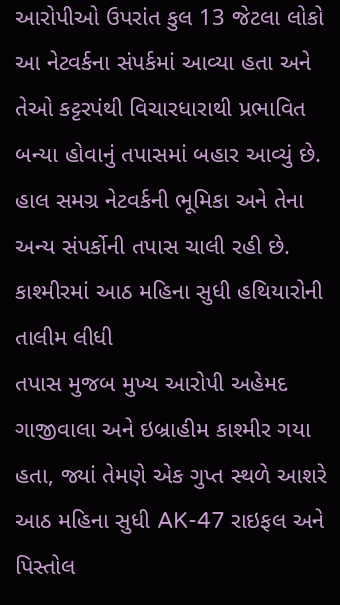આરોપીઓ ઉપરાંત કુલ 13 જેટલા લોકો આ નેટવર્કના સંપર્કમાં આવ્યા હતા અને તેઓ કટ્ટરપંથી વિચારધારાથી પ્રભાવિત બન્યા હોવાનું તપાસમાં બહાર આવ્યું છે. હાલ સમગ્ર નેટવર્કની ભૂમિકા અને તેના અન્ય સંપર્કોની તપાસ ચાલી રહી છે.
કાશ્મીરમાં આઠ મહિના સુધી હથિયારોની તાલીમ લીધી
તપાસ મુજબ મુખ્ય આરોપી અહેમદ ગાજીવાલા અને ઇબ્રાહીમ કાશ્મીર ગયા હતા, જ્યાં તેમણે એક ગુપ્ત સ્થળે આશરે આઠ મહિના સુધી AK-47 રાઇફલ અને પિસ્તોલ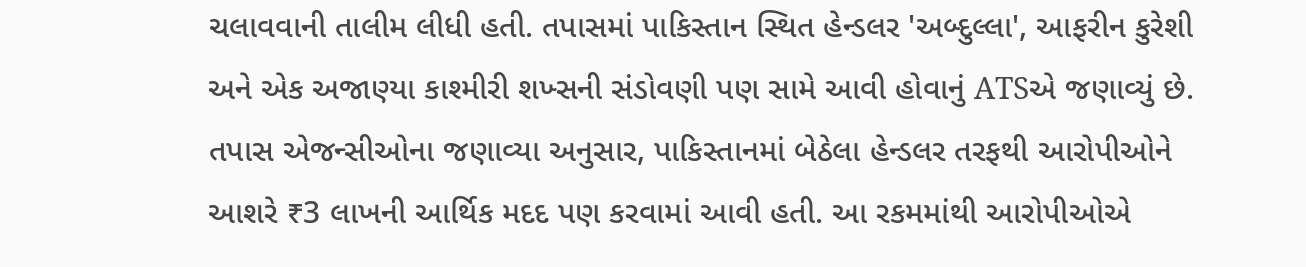ચલાવવાની તાલીમ લીધી હતી. તપાસમાં પાકિસ્તાન સ્થિત હેન્ડલર 'અબ્દુલ્લા', આફરીન કુરેશી અને એક અજાણ્યા કાશ્મીરી શખ્સની સંડોવણી પણ સામે આવી હોવાનું ATSએ જણાવ્યું છે.
તપાસ એજન્સીઓના જણાવ્યા અનુસાર, પાકિસ્તાનમાં બેઠેલા હેન્ડલર તરફથી આરોપીઓને આશરે ₹3 લાખની આર્થિક મદદ પણ કરવામાં આવી હતી. આ રકમમાંથી આરોપીઓએ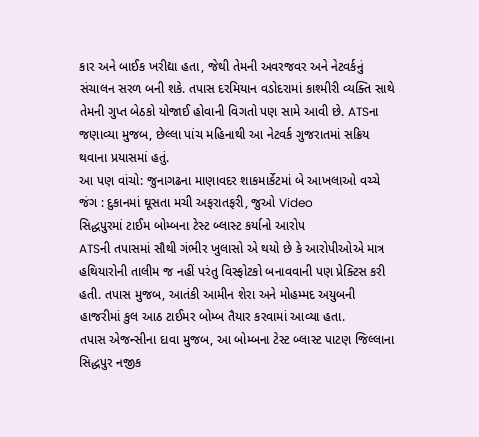કાર અને બાઈક ખરીદ્યા હતા, જેથી તેમની અવરજવર અને નેટવર્કનું સંચાલન સરળ બની શકે. તપાસ દરમિયાન વડોદરામાં કાશ્મીરી વ્યક્તિ સાથે તેમની ગુપ્ત બેઠકો યોજાઈ હોવાની વિગતો પણ સામે આવી છે. ATSના જણાવ્યા મુજબ, છેલ્લા પાંચ મહિનાથી આ નેટવર્ક ગુજરાતમાં સક્રિય થવાના પ્રયાસમાં હતું.
આ પણ વાંચો: જુનાગઢના માણાવદર શાકમાર્કેટમાં બે આખલાઓ વચ્ચે જંગ : દુકાનમાં ઘૂસતા મચી અફરાતફરી, જુઓ Video
સિદ્ધપુરમાં ટાઈમ બોમ્બના ટેસ્ટ બ્લાસ્ટ કર્યાનો આરોપ
ATSની તપાસમાં સૌથી ગંભીર ખુલાસો એ થયો છે કે આરોપીઓએ માત્ર હથિયારોની તાલીમ જ નહીં પરંતુ વિસ્ફોટકો બનાવવાની પણ પ્રેક્ટિસ કરી હતી. તપાસ મુજબ, આતંકી આમીન શેરા અને મોહમ્મદ અયુબની હાજરીમાં કુલ આઠ ટાઈમર બોમ્બ તૈયાર કરવામાં આવ્યા હતા.
તપાસ એજન્સીના દાવા મુજબ, આ બોમ્બના ટેસ્ટ બ્લાસ્ટ પાટણ જિલ્લાના સિદ્ધપુર નજીક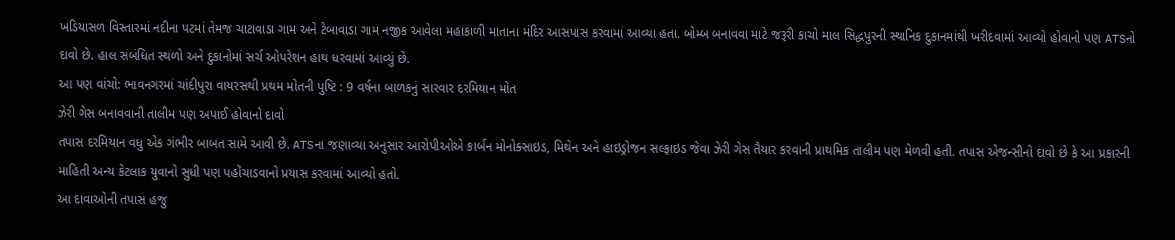ખડિયાસળ વિસ્તારમાં નદીના પટમાં તેમજ ચાટાવાડા ગામ અને ટેબાવાડા ગામ નજીક આવેલા મહાકાળી માતાના મંદિર આસપાસ કરવામાં આવ્યા હતા. બોમ્બ બનાવવા માટે જરૂરી કાચો માલ સિદ્ધપુરની સ્થાનિક દુકાનમાંથી ખરીદવામાં આવ્યો હોવાનો પણ ATSનો દાવો છે. હાલ સંબંધિત સ્થળો અને દુકાનોમાં સર્ચ ઓપરેશન હાથ ધરવામાં આવ્યું છે.
આ પણ વાંચો: ભાવનગરમાં ચાંદીપુરા વાયરસથી પ્રથમ મોતની પુષ્ટિ : 9 વર્ષના બાળકનું સારવાર દરમિયાન મોત
ઝેરી ગેસ બનાવવાની તાલીમ પણ અપાઈ હોવાનો દાવો
તપાસ દરમિયાન વધુ એક ગંભીર બાબત સામે આવી છે. ATSના જણાવ્યા અનુસાર આરોપીઓએ કાર્બન મોનોક્સાઇડ, મિથેન અને હાઇડ્રોજન સલ્ફાઇડ જેવા ઝેરી ગેસ તૈયાર કરવાની પ્રાથમિક તાલીમ પણ મેળવી હતી. તપાસ એજન્સીનો દાવો છે કે આ પ્રકારની માહિતી અન્ય કેટલાક યુવાનો સુધી પણ પહોંચાડવાનો પ્રયાસ કરવામાં આવ્યો હતો.
આ દાવાઓની તપાસ હજુ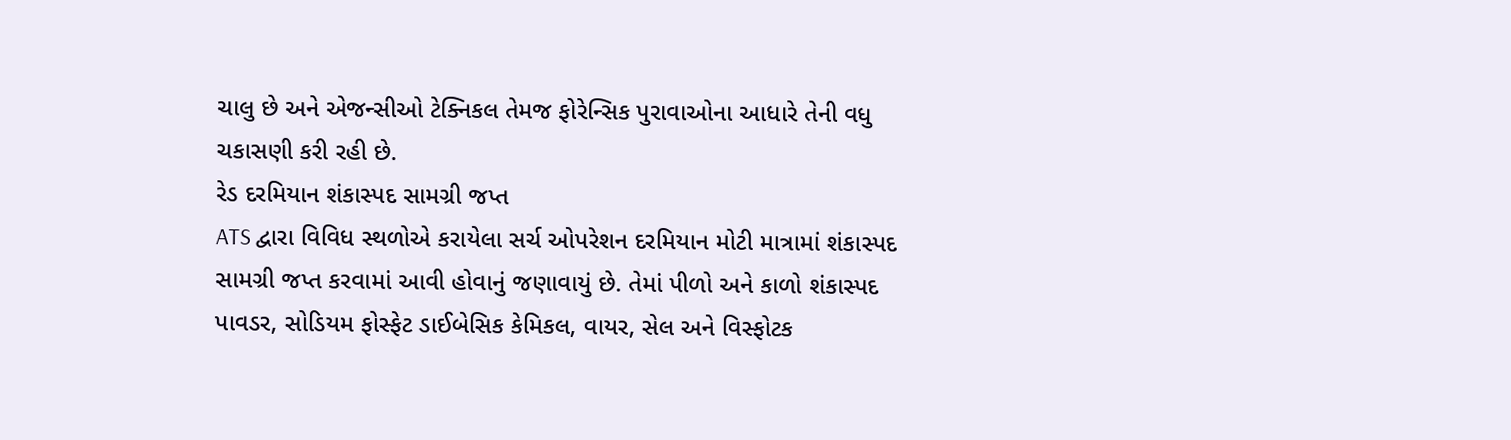ચાલુ છે અને એજન્સીઓ ટેક્નિકલ તેમજ ફોરેન્સિક પુરાવાઓના આધારે તેની વધુ ચકાસણી કરી રહી છે.
રેડ દરમિયાન શંકાસ્પદ સામગ્રી જપ્ત
ATS દ્વારા વિવિધ સ્થળોએ કરાયેલા સર્ચ ઓપરેશન દરમિયાન મોટી માત્રામાં શંકાસ્પદ સામગ્રી જપ્ત કરવામાં આવી હોવાનું જણાવાયું છે. તેમાં પીળો અને કાળો શંકાસ્પદ પાવડર, સોડિયમ ફોસ્ફેટ ડાઈબેસિક કેમિકલ, વાયર, સેલ અને વિસ્ફોટક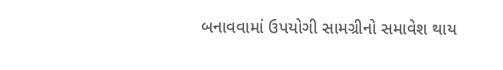બનાવવામાં ઉપયોગી સામગ્રીનો સમાવેશ થાય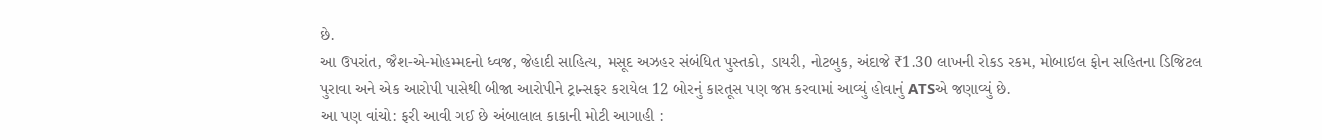છે.
આ ઉપરાંત, જૈશ-એ-મોહમ્મદનો ધ્વજ, જેહાદી સાહિત્ય, મસૂદ અઝહર સંબંધિત પુસ્તકો, ડાયરી, નોટબુક, અંદાજે ₹1.30 લાખની રોકડ રકમ, મોબાઇલ ફોન સહિતના ડિજિટલ પુરાવા અને એક આરોપી પાસેથી બીજા આરોપીને ટ્રાન્સફર કરાયેલ 12 બોરનું કારતૂસ પણ જપ્ત કરવામાં આવ્યું હોવાનું ATSએ જણાવ્યું છે.
આ પણ વાંચો: ફરી આવી ગઈ છે અંબાલાલ કાકાની મોટી આગાહી :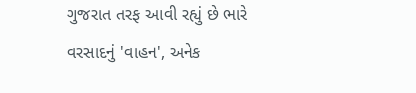ગુજરાત તરફ આવી રહ્યું છે ભારે વરસાદનું 'વાહન', અનેક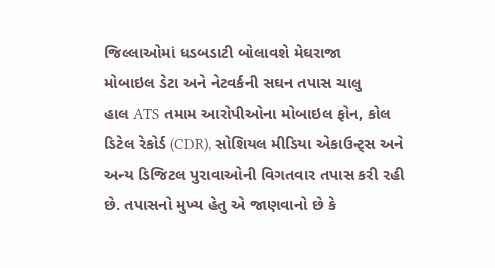જિલ્લાઓમાં ધડબડાટી બોલાવશે મેઘરાજા
મોબાઇલ ડેટા અને નેટવર્કની સઘન તપાસ ચાલુ
હાલ ATS તમામ આરોપીઓના મોબાઇલ ફોન, કોલ ડિટેલ રેકોર્ડ (CDR), સોશિયલ મીડિયા એકાઉન્ટ્સ અને અન્ય ડિજિટલ પુરાવાઓની વિગતવાર તપાસ કરી રહી છે. તપાસનો મુખ્ય હેતુ એ જાણવાનો છે કે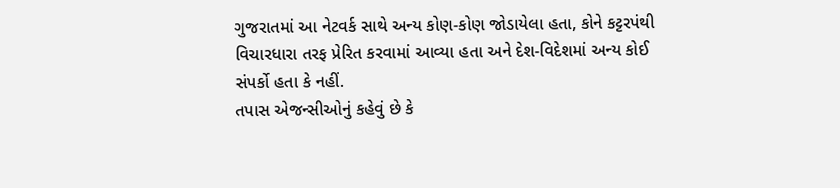ગુજરાતમાં આ નેટવર્ક સાથે અન્ય કોણ-કોણ જોડાયેલા હતા, કોને કટ્ટરપંથી વિચારધારા તરફ પ્રેરિત કરવામાં આવ્યા હતા અને દેશ-વિદેશમાં અન્ય કોઈ સંપર્કો હતા કે નહીં.
તપાસ એજન્સીઓનું કહેવું છે કે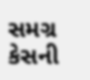સમગ્ર કેસની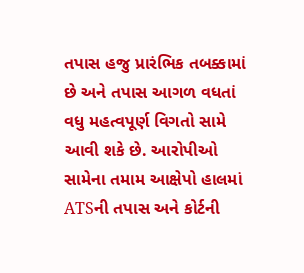તપાસ હજુ પ્રારંભિક તબક્કામાં છે અને તપાસ આગળ વધતાં વધુ મહત્વપૂર્ણ વિગતો સામે આવી શકે છે. આરોપીઓ સામેના તમામ આક્ષેપો હાલમાં ATSની તપાસ અને કોર્ટની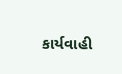કાર્યવાહી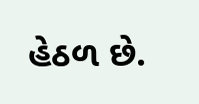હેઠળ છે.